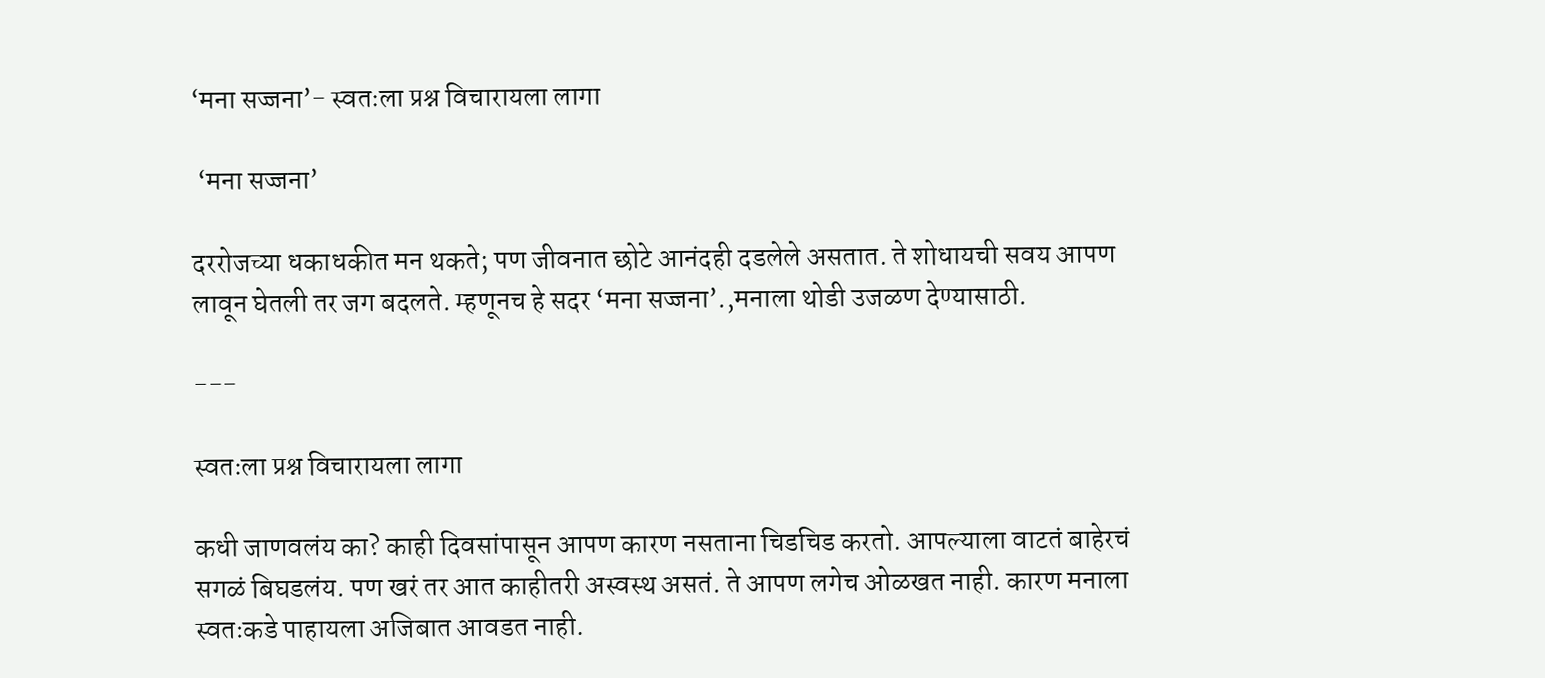‘मना सज्जना’- स्वतःला प्रश्न विचारायला लागा

 ‘मना सज्जना’

दररोजच्या धकाधकीत मन थकते; पण जीवनात छोटे आनंदही दडलेले असतात. ते शोधायची सवय आपण लावून घेतली तर जग बदलते. म्हणूनच हे सदर ‘मना सज्जना’.,मनाला थोडी उजळण देण्यासाठी.

---

स्वतःला प्रश्न विचारायला लागा

कधी जाणवलंय का? काही दिवसांपासून आपण कारण नसताना चिडचिड करतो. आपल्याला वाटतं बाहेरचं सगळं बिघडलंय. पण खरं तर आत काहीतरी अस्वस्थ असतं. ते आपण लगेच ओळखत नाही. कारण मनाला स्वतःकडे पाहायला अजिबात आवडत नाही.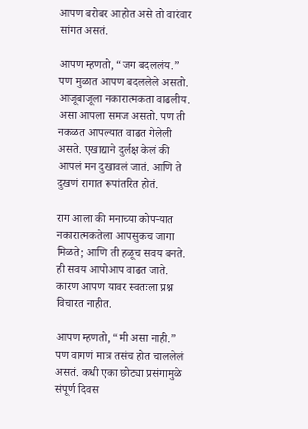आपण बरोबर आहोत असे तो वारंवार सांगत असतं.

आपण म्हणतो, “जग बदललंय.” पण मुळात आपण बदललेले असतो. आजूबाजूला नकारात्मकता वाढलीय. असा आपला समज असतो. पण ती नकळत आपल्यात वाढत गेलेली असते. एखाद्याने दुर्लक्ष केलं की आपलं मन दुखावलं जातं. आणि ते दुखणं रागात रूपांतरित होतं.

राग आला की मनाच्या कोपऱ्यात नकारात्मकतेला आपसुकच जागा मिळते; आणि ती हळूच सवय बनते. ही सवय आपोआप वाढत जाते. कारण आपण यावर स्वतःला प्रश्न विचारत नाहीत.

आपण म्हणतो, “मी असा नाही.” पण वागणं मात्र तसंच होत चाललेलं असतं. कधी एका छोट्या प्रसंगामुळे संपूर्ण दिवस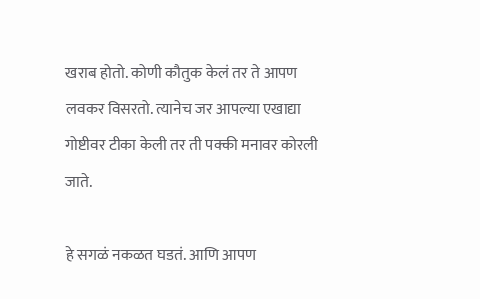खराब होतो. कोणी कौतुक केलं तर ते आपण लवकर विसरतो. त्यानेच जर आपल्या एखाद्या गोष्टीवर टीका केली तर ती पक्की मनावर कोरली जाते.

हे सगळं नकळत घडतं. आणि आपण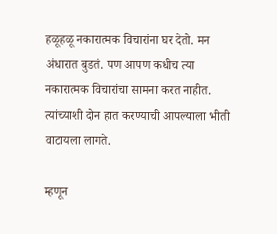हळूहळू नकारात्मक विचारांना घर देतो. मन अंधारात बुडतं. पण आपण कधीच त्या नकारात्मक विचारांचा सामना करत नाहीत. त्यांच्याशी दोन हात करण्याची आपल्याला भीती वाटायला लागते.

म्हणून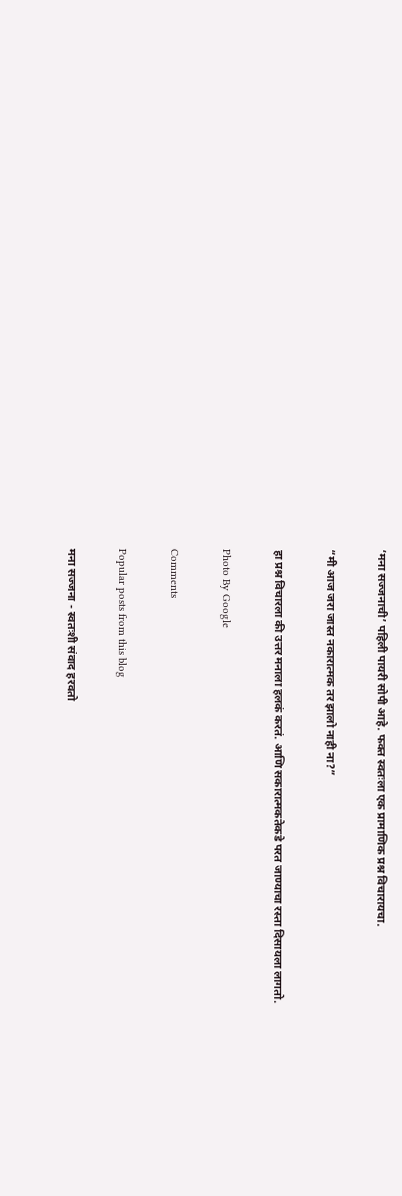‘मना सज्जनाची’ पहिली पायरी सोपी आहे. फक्त स्वतःला एक प्रामाणिक प्रश्न विचारायचा.

“मी आज जरा जास्त नकारात्मक तर झालो नाही ना?”

हा प्रश्न विचारला की उत्तर मनाला हलकं करतं. आणि सकारात्मकतेकडे परत जाण्याचा रस्ता दिसायला लागतो.

Photo By Google

Comments

Popular posts from this blog

मना सज्जना - स्वतःशी संवाद हरवतो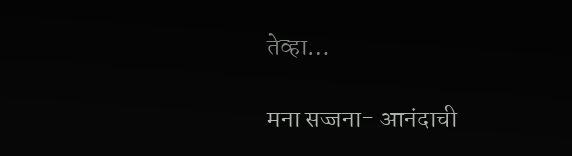तेव्हा…

मना सज्जना- आनंदाची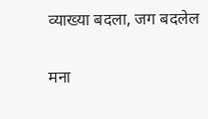व्याख्या बदला, जग बदलेल

मना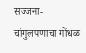सज्जना- चांगुलपणाचा गोंधळ